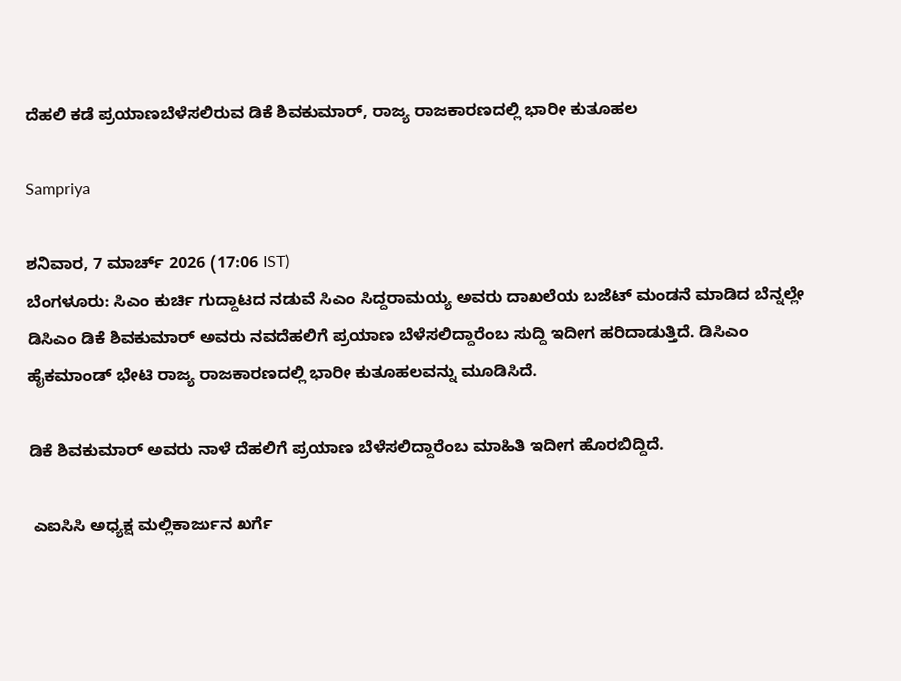ದೆಹಲಿ ಕಡೆ ಪ್ರಯಾಣಬೆಳೆಸಲಿರುವ ಡಿಕೆ ಶಿವಕುಮಾರ್‌, ರಾಜ್ಯ ರಾಜಕಾರಣದಲ್ಲಿ ಭಾರೀ ಕುತೂಹಲ

Sampriya

ಶನಿವಾರ, 7 ಮಾರ್ಚ್ 2026 (17:06 IST)
ಬೆಂಗಳೂರು: ಸಿಎಂ ಕುರ್ಚಿ ಗುದ್ದಾಟದ ನಡುವೆ ಸಿಎಂ ಸಿದ್ದರಾಮಯ್ಯ ಅವರು ದಾಖಲೆಯ ಬಜೆಟ್‌ ಮಂಡನೆ ಮಾಡಿದ ಬೆನ್ನಲ್ಲೇ ಡಿಸಿಎಂ ಡಿಕೆ ಶಿವಕುಮಾರ್‌ ಅವರು ನವದೆಹಲಿಗೆ ಪ್ರಯಾಣ ಬೆಳೆಸಲಿದ್ದಾರೆಂಬ ಸುದ್ದಿ ಇದೀಗ ಹರಿದಾಡುತ್ತಿದೆ. ಡಿಸಿಎಂ ಹೈಕಮಾಂಡ್‌ ಭೇಟಿ ರಾಜ್ಯ ರಾಜಕಾರಣದಲ್ಲಿ ಭಾರೀ ಕುತೂಹಲವನ್ನು ಮೂಡಿಸಿದೆ.

ಡಿಕೆ ಶಿವಕುಮಾರ್‌ ಅವರು ನಾಳೆ ದೆಹಲಿಗೆ ಪ್ರಯಾಣ ಬೆಳೆಸಲಿದ್ದಾರೆಂಬ ಮಾಹಿತಿ ಇದೀಗ ಹೊರಬಿದ್ದಿದೆ.

 ಎಐಸಿಸಿ ಅಧ್ಯಕ್ಷ ಮಲ್ಲಿಕಾರ್ಜುನ ಖರ್ಗೆ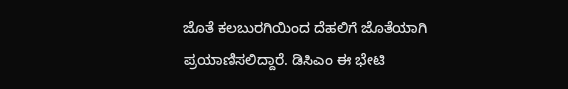ಜೊತೆ ಕಲಬುರಗಿಯಿಂದ ದೆಹಲಿಗೆ ಜೊತೆಯಾಗಿ  ಪ್ರಯಾಣಿಸಲಿದ್ದಾರೆ. ಡಿಸಿಎಂ ಈ ಭೇಟಿ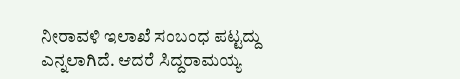ನೀರಾವಳಿ ಇಲಾಖೆ ಸಂಬಂಧ ಪಟ್ಟದ್ದು ಎನ್ನಲಾಗಿದೆ. ಆದರೆ ಸಿದ್ದರಾಮಯ್ಯ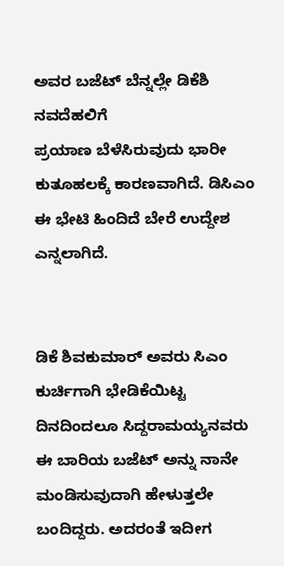ಅವರ ಬಜೆಟ್‌ ಬೆನ್ನಲ್ಲೇ ಡಿಕೆಶಿ ನವದೆಹಲಿಗೆ
ಪ್ರಯಾಣ ಬೆಳೆಸಿರುವುದು ಭಾರೀ ಕುತೂಹಲಕ್ಕೆ ಕಾರಣವಾಗಿದೆ. ಡಿಸಿಎಂ ಈ ಭೇಟಿ ಹಿಂದಿದೆ ಬೇರೆ ಉದ್ದೇಶ ಎನ್ನಲಾಗಿದೆ.


ಡಿಕೆ ಶಿವಕುಮಾರ್‌ ಅವರು ಸಿಎಂ ಕುರ್ಚಿಗಾಗಿ ಭೇಡಿಕೆಯಿಟ್ಟ ದಿನದಿಂದಲೂ ಸಿದ್ದರಾಮಯ್ಯನವರು ಈ ಬಾರಿಯ ಬಜೆಟ್‌ ಅನ್ನು ನಾನೇ ಮಂಡಿಸುವುದಾಗಿ ಹೇಳುತ್ತಲೇ ಬಂದಿದ್ದರು. ಅದರಂತೆ ಇದೀಗ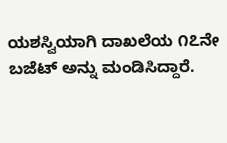ಯಶಸ್ವಿಯಾಗಿ ದಾಖಲೆಯ ೧೭ನೇ ಬಜೆಟ್‌ ಅನ್ನು ಮಂಡಿಸಿದ್ದಾರೆ.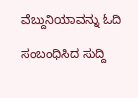ವೆಬ್ದುನಿಯಾವನ್ನು ಓದಿ

ಸಂಬಂಧಿಸಿದ ಸುದ್ದಿ